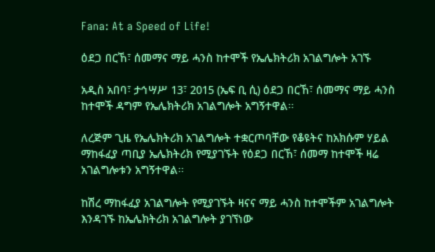Fana: At a Speed of Life!

ዕደጋ በርኸ፣ ሰመማና ማይ ሓንስ ከተሞች የኤሌክትሪክ አገልግሎት አገኙ

አዲስ አበባ፣ ታኅሣሥ 13፣ 2015 (ኤፍ ቢ ሲ) ዕደጋ በርኸ፣ ሰመማና ማይ ሓንስ ከተሞች ዳግም የኤሌክትሪክ አገልግሎት አግኝተዋል፡፡

ለረጅም ጊዜ የኤሌክትሪክ አገልግሎት ተቋርጦባቸው የቆዩትና ከአክሱም ሃይል ማከፋፈያ ጣቢያ ኤሌክትሪክ የሚያገኙት የዕደጋ በርኸ፣ ሰመማ ከተሞች ዛሬ አገልግሎቱን አግኝተዋል፡፡

ከሽረ ማከፋፈያ አገልግሎት የሚያገኙት ዛናና ማይ ሓንስ ከተሞችም አገልግሎት እንዳገኙ ከኤሌክትሪክ አገልግሎት ያገኘነው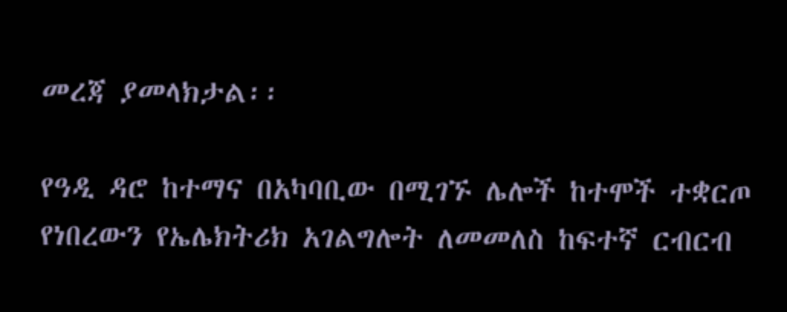መረጃ ያመላክታል፡፡

የዓዲ ዳሮ ከተማና በአካባቢው በሚገኙ ሌሎች ከተሞች ተቋርጦ የነበረውን የኤሌክትሪክ አገልግሎት ለመመለስ ከፍተኛ ርብርብ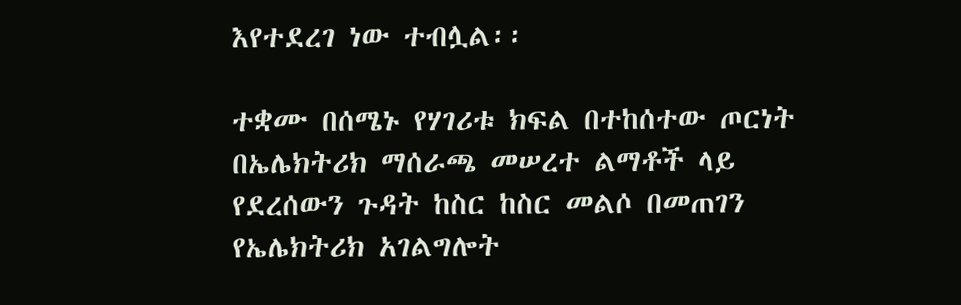እየተደረገ ነው ተብሏል፡፡

ተቋሙ በሰሜኑ የሃገሪቱ ክፍል በተከሰተው ጦርነት በኤሌክትሪክ ማሰራጫ መሠረተ ልማቶች ላይ የደረሰውን ጉዳት ከስር ከስር መልሶ በመጠገን የኤሌክትሪክ አገልግሎት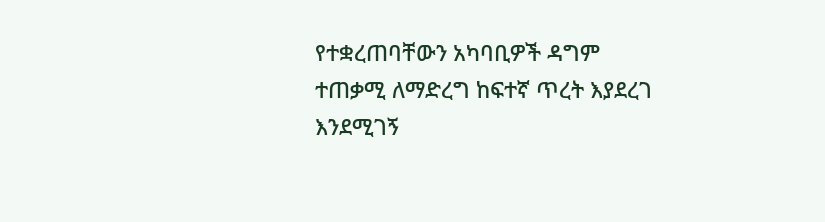የተቋረጠባቸውን አካባቢዎች ዳግም ተጠቃሚ ለማድረግ ከፍተኛ ጥረት እያደረገ እንደሚገኝ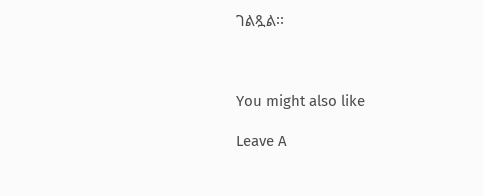ገልጿል፡፡



You might also like

Leave A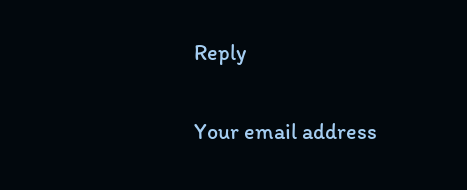Reply

Your email address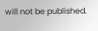will not be published.